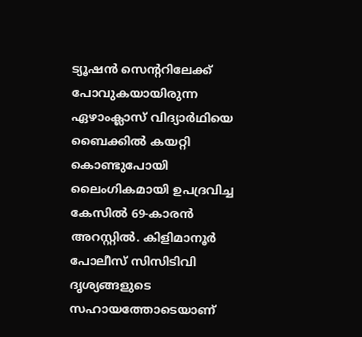ട്യൂഷൻ സെന്ററിലേക്ക് പോവുകയായിരുന്ന ഏഴാംക്ലാസ് വിദ്യാർഥിയെ ബൈക്കിൽ കയറ്റി കൊണ്ടുപോയി ലൈംഗികമായി ഉപദ്രവിച്ച കേസിൽ 69-കാരൻ അറസ്റ്റിൽ. കിളിമാനൂർ പോലീസ് സിസിടിവി ദൃശ്യങ്ങളുടെ സഹായത്തോടെയാണ്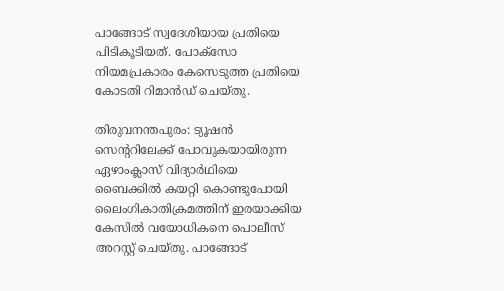പാങ്ങോട് സ്വദേശിയായ പ്രതിയെ പിടികൂടിയത്. പോക്സോ നിയമപ്രകാരം കേസെടുത്ത പ്രതിയെ കോടതി റിമാൻഡ് ചെയ്തു.

തിരുവനന്തപുരം: ട്യൂഷൻ സെന്‍ററിലേക്ക് പോവുകയായിരുന്ന ഏഴാംക്ലാസ് വിദ്യാർഥിയെ ബൈക്കിൽ കയറ്റി കൊണ്ടുപോയി ലൈംഗികാതിക്രമത്തിന് ഇരയാക്കിയ കേസിൽ വയോധികനെ പൊലീസ് അറസ്റ്റ് ചെയ്തു. പാങ്ങോട്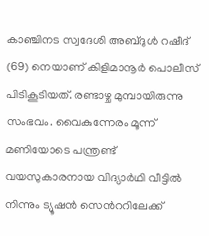കാഞ്ചിനട സ്വദേശി അബ്ദുൾ റഷീദ് (69) നെയാണ് കിളിമാനൂർ പൊലീസ് പിടികൂടിയത്. രണ്ടാഴ്ച മുമ്പായിരുന്നു സംഭവം. വൈകുന്നേരം മൂന്ന് മണിയോടെ പന്ത്രണ്ട് വയസുകാരനായ വിദ്യാർഥി വീട്ടിൽ നിന്നും ട്യൂഷൻ സെന്‍ററിലേക്ക്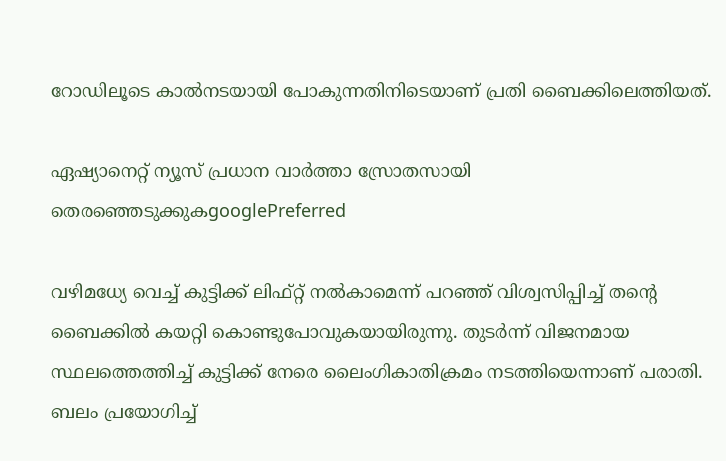റോഡിലൂടെ കാൽനടയായി പോകുന്നതിനിടെയാണ് പ്രതി ബൈക്കിലെത്തിയത്.

ഏഷ്യാനെറ്റ് ന്യൂസ് പ്രധാന വാർത്താ സ്രോതസായി തെരഞ്ഞെടുക്കുകgooglePreferred

വഴിമധ്യേ വെച്ച് കുട്ടിക്ക് ലിഫ്റ്റ് നൽകാമെന്ന് പറഞ്ഞ് വിശ്വസിപ്പിച്ച് തന്‍റെ ബൈക്കിൽ കയറ്റി കൊണ്ടുപോവുകയായിരുന്നു. തുടർന്ന് വിജനമായ സ്ഥലത്തെത്തിച്ച് കുട്ടിക്ക് നേരെ ലൈംഗികാതിക്രമം നടത്തിയെന്നാണ് പരാതി. ബലം പ്രയോഗിച്ച്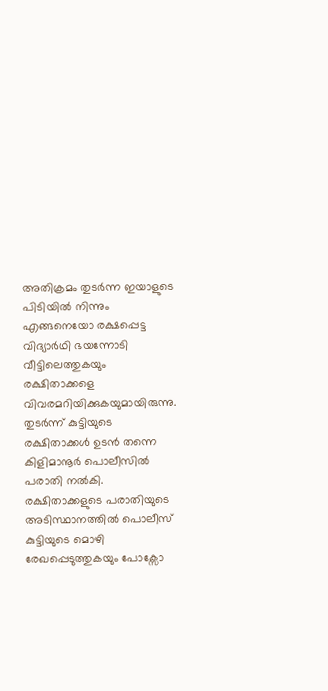അതിക്രമം തുടർന്ന ഇയാളുടെ പിടിയിൽ നിന്നും എങ്ങനെയോ രക്ഷപ്പെട്ട വിദ്യാർഥി ഭയന്നോടി വീട്ടിലെത്തുകയും രക്ഷിതാക്കളെ വിവരമറിയിക്കുകയുമായിരുന്നു. തുടർന്ന് കുട്ടിയുടെ രക്ഷിതാക്കൾ ഉടൻ തന്നെ കിളിമാനൂർ പൊലീസിൽ പരാതി നൽകി. രക്ഷിതാക്കളുടെ പരാതിയുടെ അടിസ്ഥാനത്തിൽ പൊലീസ് കുട്ടിയുടെ മൊഴി രേഖപ്പെടുത്തുകയും പോക്സോ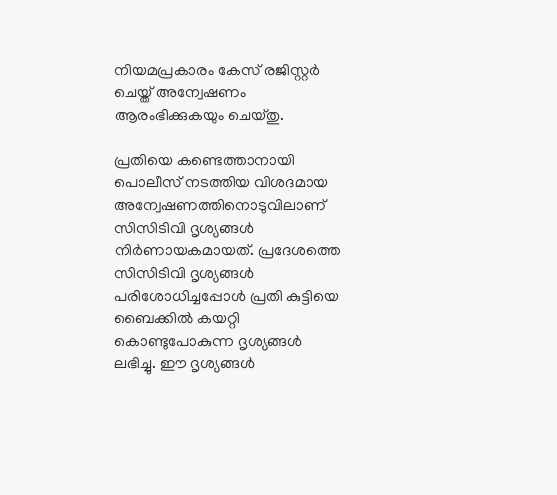നിയമപ്രകാരം കേസ് രജിസ്റ്റർ ചെയ്ത് അന്വേഷണം ആരംഭിക്കുകയും ചെയ്തു.

പ്രതിയെ കണ്ടെത്താനായി പൊലീസ് നടത്തിയ വിശദമായ അന്വേഷണത്തിനൊടുവിലാണ് സിസിടിവി ദൃശ്യങ്ങൾ നിർണായകമായത്. പ്രദേശത്തെ സിസിടിവി ദൃശ്യങ്ങൾ പരിശോധിച്ചപ്പോൾ പ്രതി കുട്ടിയെ ബൈക്കിൽ കയറ്റി കൊണ്ടുപോകുന്ന ദൃശ്യങ്ങൾ ലഭിച്ചു. ഈ ദൃശ്യങ്ങൾ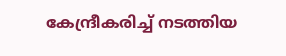കേന്ദ്രീകരിച്ച് നടത്തിയ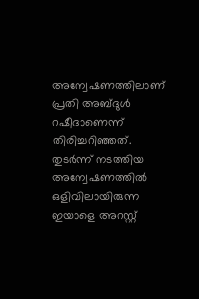അന്വേഷണത്തിലാണ് പ്രതി അബ്ദുൾ റഷീദാണെന്ന് തിരിച്ചറിഞ്ഞത്. തുടർന്ന് നടത്തിയ അന്വേഷണത്തിൽ ഒളിവിലായിരുന്ന ഇയാളെ അറസ്റ്റ്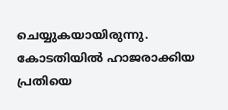ചെയ്യുകയായിരുന്നു. കോടതിയിൽ ഹാജരാക്കിയ പ്രതിയെ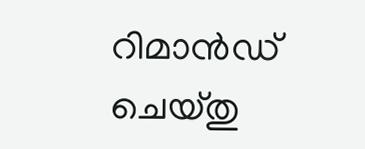റിമാൻഡ് ചെയ്തു